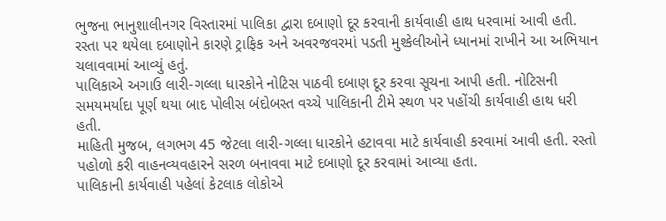ભુજના ભાનુશાલીનગર વિસ્તારમાં પાલિકા દ્વારા દબાણો દૂર કરવાની કાર્યવાહી હાથ ધરવામાં આવી હતી. રસ્તા પર થયેલા દબાણોને કારણે ટ્રાફિક અને અવરજવરમાં પડતી મુશ્કેલીઓને ધ્યાનમાં રાખીને આ અભિયાન ચલાવવામાં આવ્યું હતું.
પાલિકાએ અગાઉ લારી-ગલ્લા ધારકોને નોટિસ પાઠવી દબાણ દૂર કરવા સૂચના આપી હતી. નોટિસની સમયમર્યાદા પૂર્ણ થયા બાદ પોલીસ બંદોબસ્ત વચ્ચે પાલિકાની ટીમે સ્થળ પર પહોંચી કાર્યવાહી હાથ ધરી હતી.
માહિતી મુજબ, લગભગ 45 જેટલા લારી-ગલ્લા ધારકોને હટાવવા માટે કાર્યવાહી કરવામાં આવી હતી. રસ્તો પહોળો કરી વાહનવ્યવહારને સરળ બનાવવા માટે દબાણો દૂર કરવામાં આવ્યા હતા.
પાલિકાની કાર્યવાહી પહેલાં કેટલાક લોકોએ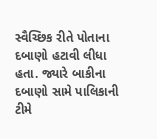સ્વૈચ્છિક રીતે પોતાના દબાણો હટાવી લીધા હતા. જ્યારે બાકીના દબાણો સામે પાલિકાની ટીમે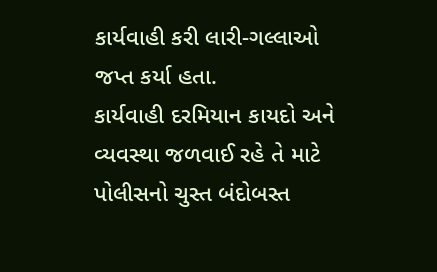કાર્યવાહી કરી લારી-ગલ્લાઓ જપ્ત કર્યા હતા.
કાર્યવાહી દરમિયાન કાયદો અને વ્યવસ્થા જળવાઈ રહે તે માટે પોલીસનો ચુસ્ત બંદોબસ્ત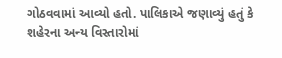ગોઠવવામાં આવ્યો હતો. પાલિકાએ જણાવ્યું હતું કે શહેરના અન્ય વિસ્તારોમાં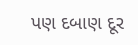પણ દબાણ દૂર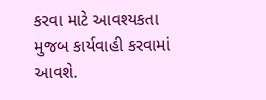કરવા માટે આવશ્યકતા મુજબ કાર્યવાહી કરવામાં આવશે.